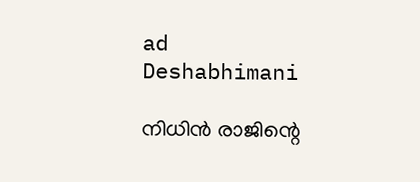ad
Deshabhimani

നിധിൻ രാജിന്റെ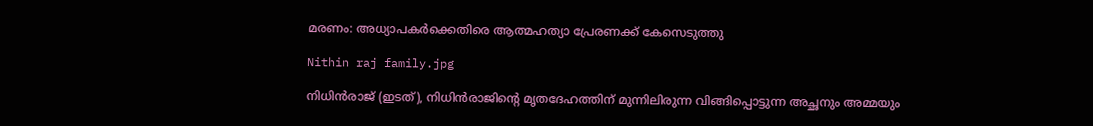മരണം: അധ്യാപകർക്കെതിരെ ആത്മഹത്യാ പ്രേരണക്ക് കേസെടുത്തു

Nithin raj family.jpg

നിധിൻരാജ് (ഇടത്), നിധിൻരാജിന്റെ മൃതദേഹത്തിന് മുന്നിലിരുന്ന വിങ്ങിപ്പൊട്ടുന്ന അച്ഛനും അമ്മയും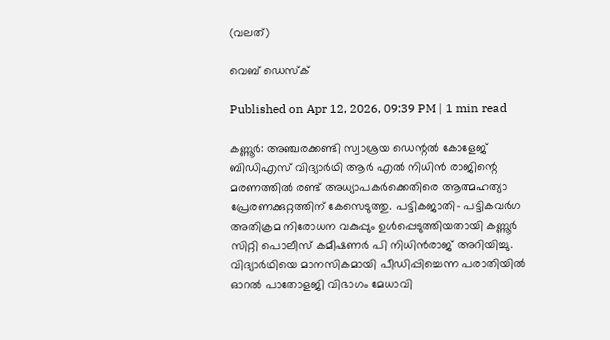(വലത്)

വെബ് ഡെസ്ക്

Published on Apr 12, 2026, 09:39 PM | 1 min read

കണ്ണൂർ: അഞ്ചരക്കണ്ടി സ്വാശ്രയ ഡെന്റൽ കോളേജ്‌ ബിഡിഎസ് വിദ്യാർഥി ആർ എൽ നിധിൻ രാജിന്റെ മരണത്തിൽ രണ്ട്‌ അധ്യാപകർക്കെതിരെ ആത്മഹത്യാ പ്രേരണക്കുറ്റത്തിന് കേസെടുത്തു. പട്ടികജാതി– പട്ടികവർഗ അതിക്രമ നിരോധന വകുപ്പും ഉൾപ്പെടുത്തിയതായി കണ്ണൂർ സിറ്റി പൊലീസ് കമീഷണർ പി നിധിൻരാജ് അറിയിച്ചു. വിദ്യാർഥിയെ മാനസികമായി പീഡിപ്പിച്ചെന്ന പരാതിയിൽ ഓറൽ പാതോളജി വിഭാഗം മേധാവി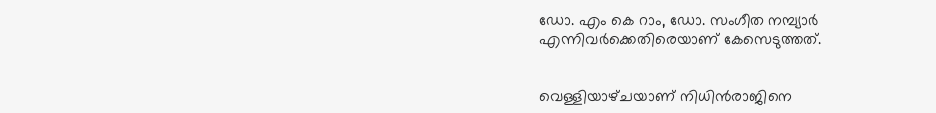ഡോ. എം കെ റാം, ഡോ. സംഗീത നമ്പ്യാർ എന്നിവർക്കെതിരെയാണ്‌ കേസെടുത്തത്‌.


വെള്ളിയാഴ്‌ചയാണ്‌ നിധിൻരാജിനെ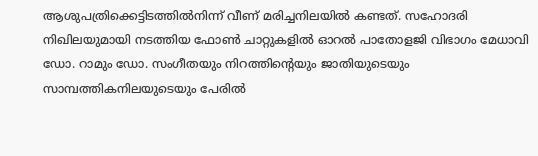ആശുപത്രിക്കെട്ടിടത്തിൽനിന്ന്‌ വീണ്‌ മരിച്ചനിലയിൽ കണ്ടത്‌. സഹോദരി നിഖിലയുമായി നടത്തിയ ഫോൺ ചാറ്റുകളിൽ ഓറൽ പാതോളജി വിഭാഗം മേധാവി ഡോ. റാമും ഡോ. സംഗീതയും നിറത്തിന്റെയും ജാതിയുടെയും സാമ്പത്തികനിലയുടെയും പേരിൽ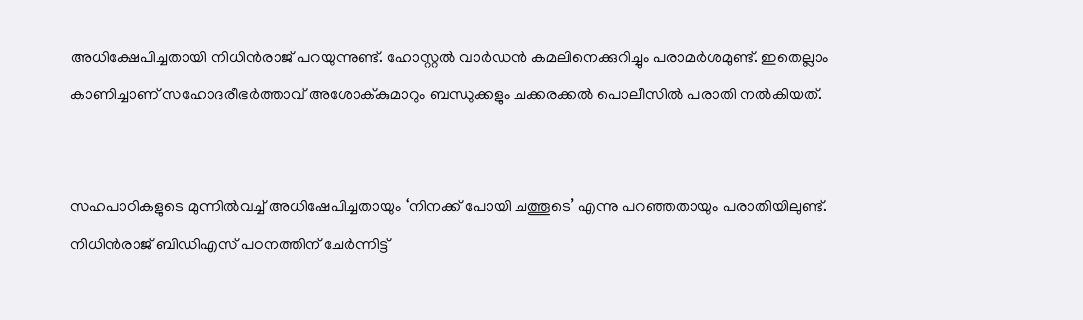അധിക്ഷേപിച്ചതായി നിധിൻരാജ്‌ പറയുന്നുണ്ട്‌. ഹോസ്റ്റൽ വാർഡൻ കമലിനെക്കുറിച്ചും പരാമർശമുണ്ട്‌. ഇതെല്ലാം കാണിച്ചാണ്‌ സഹോദരീഭർത്താവ് അശോക്‌കുമാറും ബന്ധുക്കളും ചക്കരക്കൽ പൊലീസിൽ പരാതി നൽകിയത്‌.


സഹപാഠികളുടെ മുന്നിൽവച്ച് അധിഷേപിച്ചതായും ‘നിനക്ക് പോയി ചത്തൂടെ’ എന്നു പറഞ്ഞതായും പരാതിയിലുണ്ട്‌. നിധിൻരാജ്‌ ബിഡിഎസ് പഠനത്തിന് ചേർന്നിട്ട്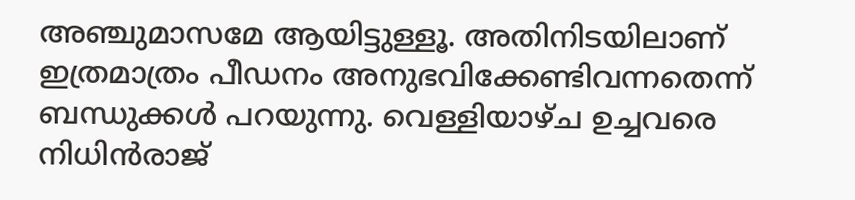അഞ്ചുമാസമേ ആയിട്ടുള്ളൂ. അതിനിടയിലാണ്‌ ഇത്രമാത്രം പീഡനം അനുഭവിക്കേണ്ടിവന്നതെന്ന്‌ ബന്ധുക്കൾ പറയുന്നു. വെള്ളിയാഴ്ച ഉച്ചവരെ നിധിൻരാജ്‌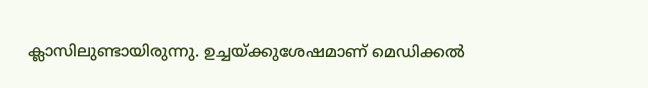ക്ലാസിലുണ്ടായിരുന്നു. ഉച്ചയ്ക്കുശേഷമാണ് മെഡിക്കൽ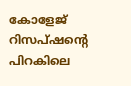കോളേജ്‌ റിസപ്ഷന്റെ പിറകിലെ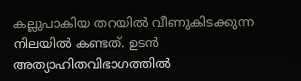കല്ലുപാകിയ തറയിൽ വീണുകിടക്കുന്ന നിലയിൽ കണ്ടത്. ഉടൻ അത്യാഹിതവിഭാഗത്തിൽ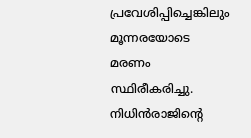പ്രവേശിപ്പിച്ചെങ്കിലും മൂന്നരയോടെ മരണം സ്ഥിരീകരിച്ചു. നിധിൻരാജിന്റെ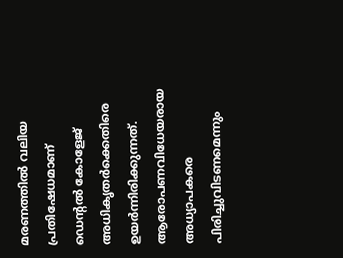മരണത്തിൽ വലിയ പ്രതിഷേധമാണ്‌ ഡെന്റൽ കോളേജ്‌ അധികൃതർക്കെതിരെ ഉയർന്നിരിക്കുന്നത്‌. ആരോപണവിധേയരായ അധ്യാപകരെ പിരിച്ചുവിടണമെന്നും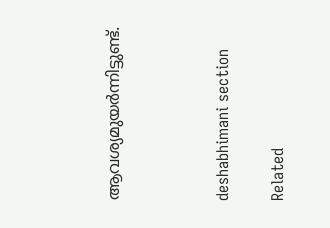ആവശ്യമുയർന്നിട്ടുണ്ട്‌.



deshabhimani section

Related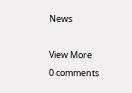News

View More
0 comments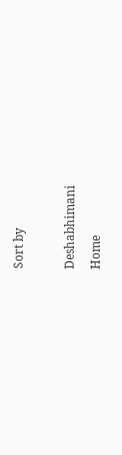Sort by

Deshabhimani
Home